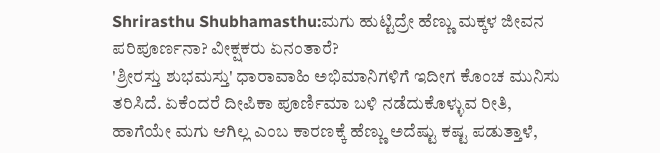Shrirasthu Shubhamasthu:ಮಗು ಹುಟ್ಟಿದ್ರೇ ಹೆಣ್ಣು ಮಕ್ಕಳ ಜೀವನ ಪರಿಪೂರ್ಣನಾ? ವೀಕ್ಷಕರು ಏನಂತಾರೆ?
'ಶ್ರೀರಸ್ತು ಶುಭಮಸ್ತು' ಧಾರಾವಾಹಿ ಅಭಿಮಾನಿಗಳಿಗೆ ಇದೀಗ ಕೊಂಚ ಮುನಿಸು ತರಿಸಿದೆ. ಏಕೆಂದರೆ ದೀಪಿಕಾ ಪೂರ್ಣಿಮಾ ಬಳಿ ನಡೆದುಕೊಳ್ಳುವ ರೀತಿ, ಹಾಗೆಯೇ ಮಗು ಆಗಿಲ್ಲ ಎಂಬ ಕಾರಣಕ್ಕೆ ಹೆಣ್ಣು ಅದೆಷ್ಟು ಕಷ್ಟ ಪಡುತ್ತಾಳೆ,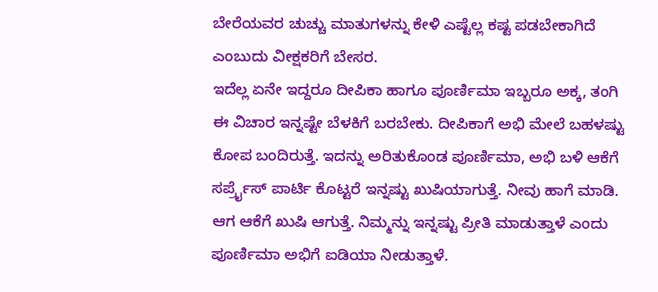ಬೇರೆಯವರ ಚುಚ್ಚು ಮಾತುಗಳನ್ನು ಕೇಳಿ ಎಷ್ಟೆಲ್ಲ ಕಷ್ಟ ಪಡಬೇಕಾಗಿದೆ ಎಂಬುದು ವೀಕ್ಷಕರಿಗೆ ಬೇಸರ.
ಇದೆಲ್ಲ ಏನೇ ಇದ್ದರೂ ದೀಪಿಕಾ ಹಾಗೂ ಪೂರ್ಣಿಮಾ ಇಬ್ಬರೂ ಅಕ್ಕ, ತಂಗಿ ಈ ವಿಚಾರ ಇನ್ನಷ್ಟೇ ಬೆಳಕಿಗೆ ಬರಬೇಕು. ದೀಪಿಕಾಗೆ ಅಭಿ ಮೇಲೆ ಬಹಳಷ್ಟು ಕೋಪ ಬಂದಿರುತ್ತೆ. ಇದನ್ನು ಅರಿತುಕೊಂಡ ಪೂರ್ಣಿಮಾ, ಅಭಿ ಬಳಿ ಆಕೆಗೆ ಸರ್ಪ್ರೈಸ್ ಪಾರ್ಟಿ ಕೊಟ್ಟರೆ ಇನ್ನಷ್ಟು ಖುಷಿಯಾಗುತ್ತೆ. ನೀವು ಹಾಗೆ ಮಾಡಿ. ಆಗ ಆಕೆಗೆ ಖುಷಿ ಆಗುತ್ತೆ. ನಿಮ್ಮನ್ನು ಇನ್ನಷ್ಟು ಪ್ರೀತಿ ಮಾಡುತ್ತಾಳೆ ಎಂದು ಪೂರ್ಣಿಮಾ ಅಭಿಗೆ ಐಡಿಯಾ ನೀಡುತ್ತಾಳೆ.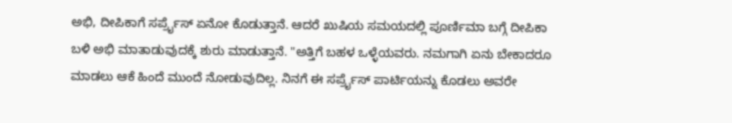ಅಭಿ, ದೀಪಿಕಾಗೆ ಸರ್ಪ್ರೈಸ್ ಏನೋ ಕೊಡುತ್ತಾನೆ. ಆದರೆ ಖುಷಿಯ ಸಮಯದಲ್ಲಿ ಪೂರ್ಣಿಮಾ ಬಗ್ಗೆ ದೀಪಿಕಾ ಬಳಿ ಅಭಿ ಮಾತಾಡುವುದಕ್ಕೆ ಶುರು ಮಾಡುತ್ತಾನೆ. "ಅತ್ತಿಗೆ ಬಹಳ ಒಳ್ಳೆಯವರು. ನಮಗಾಗಿ ಏನು ಬೇಕಾದರೂ ಮಾಡಲು ಆಕೆ ಹಿಂದೆ ಮುಂದೆ ನೋಡುವುದಿಲ್ಲ. ನಿನಗೆ ಈ ಸರ್ಪ್ರೈಸ್ ಪಾರ್ಟಿಯನ್ನು ಕೊಡಲು ಅವರೇ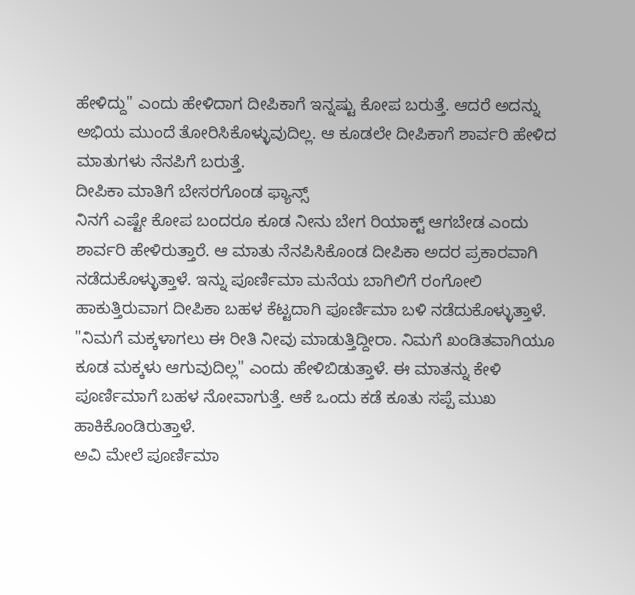ಹೇಳಿದ್ದು" ಎಂದು ಹೇಳಿದಾಗ ದೀಪಿಕಾಗೆ ಇನ್ನಷ್ಟು ಕೋಪ ಬರುತ್ತೆ. ಆದರೆ ಅದನ್ನು ಅಭಿಯ ಮುಂದೆ ತೋರಿಸಿಕೊಳ್ಳುವುದಿಲ್ಲ. ಆ ಕೂಡಲೇ ದೀಪಿಕಾಗೆ ಶಾರ್ವರಿ ಹೇಳಿದ ಮಾತುಗಳು ನೆನಪಿಗೆ ಬರುತ್ತೆ.
ದೀಪಿಕಾ ಮಾತಿಗೆ ಬೇಸರಗೊಂಡ ಫ್ಯಾನ್ಸ್
ನಿನಗೆ ಎಷ್ಟೇ ಕೋಪ ಬಂದರೂ ಕೂಡ ನೀನು ಬೇಗ ರಿಯಾಕ್ಟ್ ಆಗಬೇಡ ಎಂದು ಶಾರ್ವರಿ ಹೇಳಿರುತ್ತಾರೆ. ಆ ಮಾತು ನೆನಪಿಸಿಕೊಂಡ ದೀಪಿಕಾ ಅದರ ಪ್ರಕಾರವಾಗಿ ನಡೆದುಕೊಳ್ಳುತ್ತಾಳೆ. ಇನ್ನು ಪೂರ್ಣಿಮಾ ಮನೆಯ ಬಾಗಿಲಿಗೆ ರಂಗೋಲಿ ಹಾಕುತ್ತಿರುವಾಗ ದೀಪಿಕಾ ಬಹಳ ಕೆಟ್ಟದಾಗಿ ಪೂರ್ಣಿಮಾ ಬಳಿ ನಡೆದುಕೊಳ್ಳುತ್ತಾಳೆ. "ನಿಮಗೆ ಮಕ್ಕಳಾಗಲು ಈ ರೀತಿ ನೀವು ಮಾಡುತ್ತಿದ್ದೀರಾ. ನಿಮಗೆ ಖಂಡಿತವಾಗಿಯೂ ಕೂಡ ಮಕ್ಕಳು ಆಗುವುದಿಲ್ಲ" ಎಂದು ಹೇಳಿಬಿಡುತ್ತಾಳೆ. ಈ ಮಾತನ್ನು ಕೇಳಿ ಪೂರ್ಣಿಮಾಗೆ ಬಹಳ ನೋವಾಗುತ್ತೆ. ಆಕೆ ಒಂದು ಕಡೆ ಕೂತು ಸಪ್ಪೆ ಮುಖ ಹಾಕಿಕೊಂಡಿರುತ್ತಾಳೆ.
ಅವಿ ಮೇಲೆ ಪೂರ್ಣಿಮಾ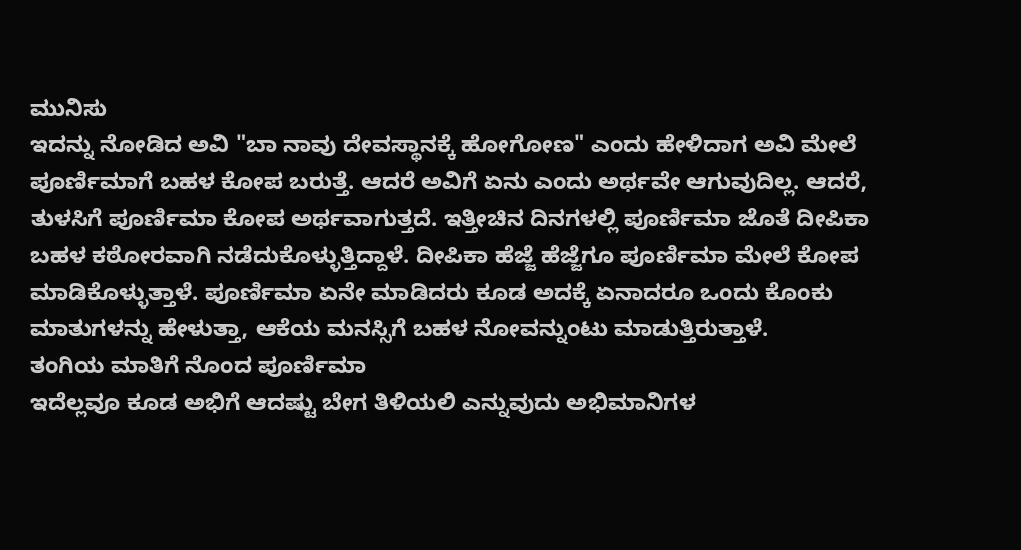ಮುನಿಸು
ಇದನ್ನು ನೋಡಿದ ಅವಿ "ಬಾ ನಾವು ದೇವಸ್ಥಾನಕ್ಕೆ ಹೋಗೋಣ" ಎಂದು ಹೇಳಿದಾಗ ಅವಿ ಮೇಲೆ ಪೂರ್ಣಿಮಾಗೆ ಬಹಳ ಕೋಪ ಬರುತ್ತೆ. ಆದರೆ ಅವಿಗೆ ಏನು ಎಂದು ಅರ್ಥವೇ ಆಗುವುದಿಲ್ಲ. ಆದರೆ, ತುಳಸಿಗೆ ಪೂರ್ಣಿಮಾ ಕೋಪ ಅರ್ಥವಾಗುತ್ತದೆ. ಇತ್ತೀಚಿನ ದಿನಗಳಲ್ಲಿ ಪೂರ್ಣಿಮಾ ಜೊತೆ ದೀಪಿಕಾ ಬಹಳ ಕಠೋರವಾಗಿ ನಡೆದುಕೊಳ್ಳುತ್ತಿದ್ದಾಳೆ. ದೀಪಿಕಾ ಹೆಜ್ಜೆ ಹೆಜ್ಜೆಗೂ ಪೂರ್ಣಿಮಾ ಮೇಲೆ ಕೋಪ ಮಾಡಿಕೊಳ್ಳುತ್ತಾಳೆ. ಪೂರ್ಣಿಮಾ ಏನೇ ಮಾಡಿದರು ಕೂಡ ಅದಕ್ಕೆ ಏನಾದರೂ ಒಂದು ಕೊಂಕು ಮಾತುಗಳನ್ನು ಹೇಳುತ್ತಾ, ಆಕೆಯ ಮನಸ್ಸಿಗೆ ಬಹಳ ನೋವನ್ನುಂಟು ಮಾಡುತ್ತಿರುತ್ತಾಳೆ.
ತಂಗಿಯ ಮಾತಿಗೆ ನೊಂದ ಪೂರ್ಣಿಮಾ
ಇದೆಲ್ಲವೂ ಕೂಡ ಅಭಿಗೆ ಆದಷ್ಟು ಬೇಗ ತಿಳಿಯಲಿ ಎನ್ನುವುದು ಅಭಿಮಾನಿಗಳ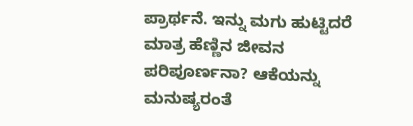ಪ್ರಾರ್ಥನೆ. ಇನ್ನು ಮಗು ಹುಟ್ಟಿದರೆ ಮಾತ್ರ ಹೆಣ್ಣಿನ ಜೀವನ ಪರಿಪೂರ್ಣನಾ? ಆಕೆಯನ್ನು ಮನುಷ್ಯರಂತೆ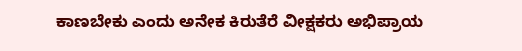ಕಾಣಬೇಕು ಎಂದು ಅನೇಕ ಕಿರುತೆರೆ ವೀಕ್ಷಕರು ಅಭಿಪ್ರಾಯ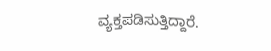ವ್ಯಕ್ತಪಡಿಸುತ್ತಿದ್ದಾರೆ.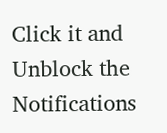Click it and Unblock the Notifications